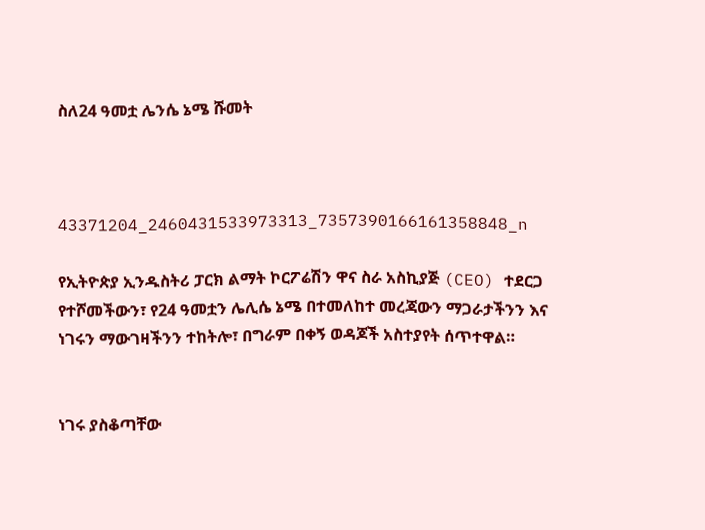ስለ24 ዓመቷ ሌንሴ ኔሜ ሹመት



43371204_2460431533973313_7357390166161358848_n

የኢትዮጵያ ኢንዱስትሪ ፓርክ ልማት ኮርፖሬሽን ዋና ስራ አስኪያጅ (CEO) ተደርጋ የተሾመችውን፣ የ24 ዓመቷን ሌሊሴ ኔሜ በተመለከተ መረጃውን ማጋራታችንን እና ነገሩን ማውገዛችንን ተከትሎ፣ በግራም በቀኝ ወዳጆች አስተያየት ሰጥተዋል።


ነገሩ ያስቆጣቸው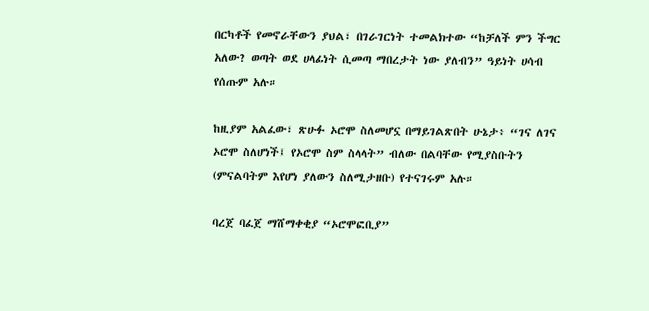በርካቶች የመኖራቸውን ያህል፣ በገራገርነት ተመልክተው “ከቻለች ምን ችግር አለው? ወጣት ወደ ሀላፊነት ሲመጣ ማበረታት ነው ያለብን” ዓይነት ሀሳብ የሰጡም አሉ።

ከዚያም አልፈው፣ ጽሁፉ ኦሮሞ ስለመሆኗ በማይገልጽበት ሁኔታ፥ “ገና ለገና ኦሮሞ ስለሆነች፤ የኦሮሞ ስም ስላላት” ብለው በልባቸው የሚያስቡትን (ምናልባትም እየሆነ ያለውን ስለሚታዘቡ) የተናገሩም አሉ።

ባረጀ ባፈጀ ማሸማቀቂያ “ኦሮሞፎቢያ”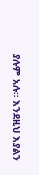ያሉም አሉ። እንደዚህ እያልን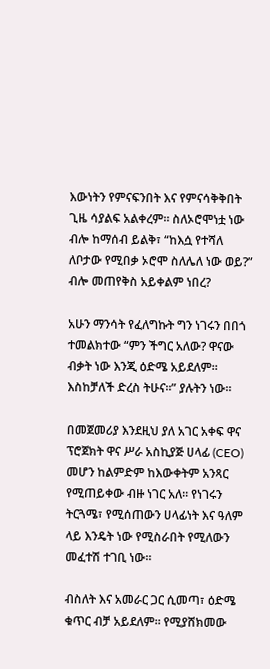እውነትን የምናፍንበት እና የምናሳቅቅበት ጊዜ ሳያልፍ አልቀረም። ስለኦሮሞነቷ ነው ብሎ ከማሰብ ይልቅ፣ “ከእሷ የተሻለ ለቦታው የሚበቃ ኦሮሞ ስለሌለ ነው ወይ?” ብሎ መጠየቅስ አይቀልም ነበረ?

አሁን ማንሳት የፈለግኩት ግን ነገሩን በበጎ ተመልክተው “ምን ችግር አለው? ዋናው ብቃት ነው እንጂ ዕድሜ አይደለም። እስከቻለች ድረስ ትሁና።” ያሉትን ነው።

በመጀመሪያ እንደዚህ ያለ አገር አቀፍ ዋና ፕሮጀክት ዋና ሥራ አስኪያጅ ሀላፊ (CEO)
መሆን ከልምድም ከእውቀትም አንጻር የሚጠይቀው ብዙ ነገር አለ። የነገሩን ትርጓሜ፣ የሚሰጠውን ሀላፊነት እና ዓለም ላይ እንዴት ነው የሚስራበት የሚለውን መፈተሽ ተገቢ ነው።

ብስለት እና አመራር ጋር ሲመጣ፣ ዕድሜ ቁጥር ብቻ አይደለም። የሚያሸክመው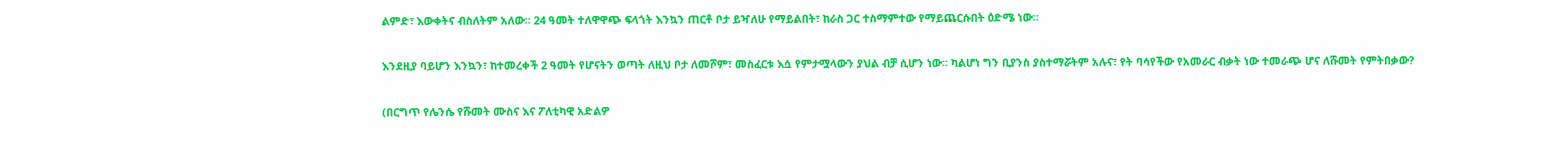ልምድ፣ እውቀትና ብስለትም አለው። 24 ዓመት ተለዋዋጭ ፍላጎት እንኳን ጠርቶ ቦታ ይዣለሁ የማይልበት፣ ከራስ ጋር ተስማምተው የማይጨርሱበት ዕድሜ ነው።

እንደዚያ ባይሆን እንኳን፣ ከተመረቀች 2 ዓመት የሆናትን ወጣት ለዚህ ቦታ ለመሾም፣ መስፈርቱ እሷ የምታሟላውን ያህል ብቻ ሲሆን ነው። ካልሆነ ግን ቢያንስ ያስተማሯትም አሉና፣ የት ባሳየችው የአመራር ብቃት ነው ተመራጭ ሆና ለሹመት የምትበቃው?

(በርግጥ የሌንሴ የሹመት ሙስና እና ፖለቲካዊ አድልዎ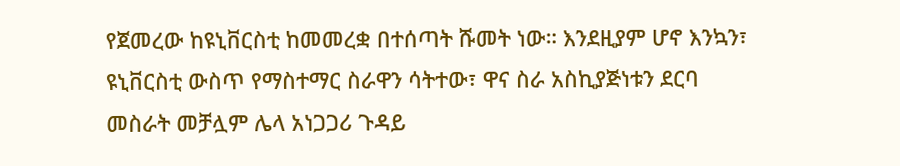የጀመረው ከዩኒቨርስቲ ከመመረቋ በተሰጣት ሹመት ነው። እንደዚያም ሆኖ እንኳን፣ ዩኒቨርስቲ ውስጥ የማስተማር ስራዋን ሳትተው፣ ዋና ስራ አስኪያጅነቱን ደርባ መስራት መቻሏም ሌላ አነጋጋሪ ጉዳይ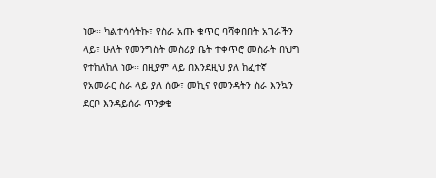ነው። ካልተሳሳትኩ፣ የስራ አጡ ቁጥር ባሻቀበበት አገራችን ላይ፣ ሁለት የመንግስት መስሪያ ቤት ተቀጥሮ መስራት በህግ የተከለከለ ነው። በዚያም ላይ በእንደዚህ ያለ ከፈተኛ የአመራር ስራ ላይ ያለ ሰው፣ መኪና የመንዳትን ስራ እንኳን ደርቦ እንዳይሰራ ጥንቃቄ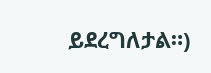ይደረግለታል።)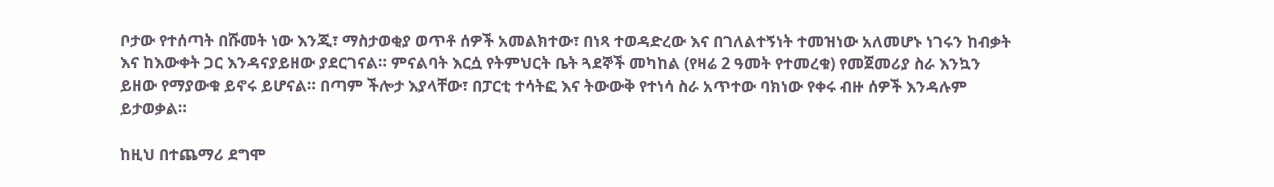ቦታው የተሰጣት በሹመት ነው እንጂ፣ ማስታወቂያ ወጥቶ ሰዎች አመልክተው፣ በነጻ ተወዳድረው እና በገለልተኝነት ተመዝነው አለመሆኑ ነገሩን ከብቃት እና ከእውቀት ጋር እንዳናያይዘው ያደርገናል። ምናልባት እርሷ የትምህርት ቤት ጓደኞች መካከል (የዛሬ 2 ዓመት የተመረቁ) የመጀመሪያ ስራ እንኳን ይዘው የማያውቁ ይኖሩ ይሆናል። በጣም ችሎታ እያላቸው፣ በፓርቲ ተሳትፎ እና ትውውቅ የተነሳ ስራ አጥተው ባክነው የቀሩ ብዙ ሰዎች እንዳሉም ይታወቃል።

ከዚህ በተጨማሪ ደግሞ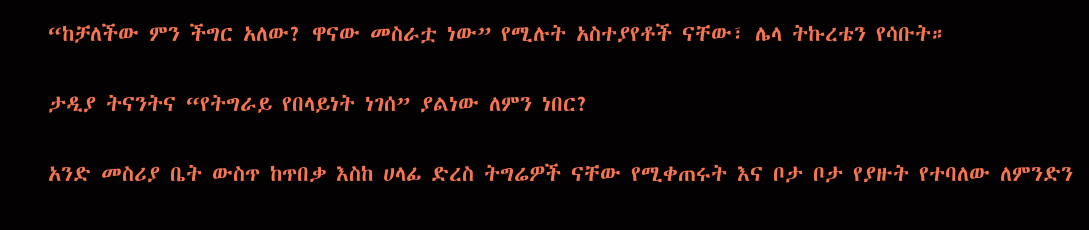“ከቻለችው ምን ችግር አለው? ዋናው መስራቷ ነው” የሚሉት አስተያየቶች ናቸው፣ ሌላ ትኩረቴን የሳቡት።

ታዲያ ትናንትና “የትግራይ የበላይነት ነገሰ” ያልነው ለምን ነበር?

አንድ መስሪያ ቤት ውስጥ ከጥበቃ እስከ ሀላፊ ድረስ ትግሬዎች ናቸው የሚቀጠሩት እና ቦታ ቦታ የያዙት የተባለው ለምንድን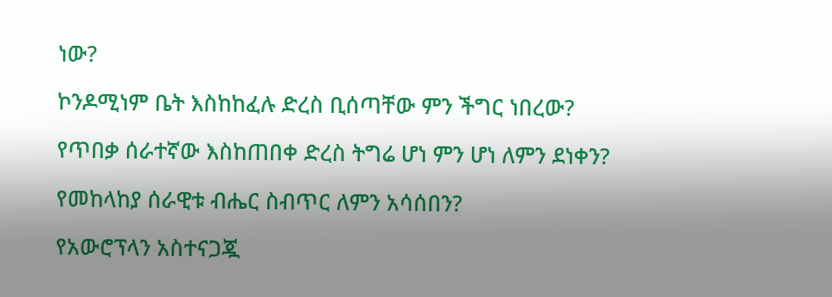ነው?

ኮንዶሚነም ቤት እስከከፈሉ ድረስ ቢሰጣቸው ምን ችግር ነበረው?

የጥበቃ ሰራተኛው እስከጠበቀ ድረስ ትግሬ ሆነ ምን ሆነ ለምን ደነቀን?

የመከላከያ ሰራዊቱ ብሔር ስብጥር ለምን አሳሰበን?

የአውሮፕላን አስተናጋጇ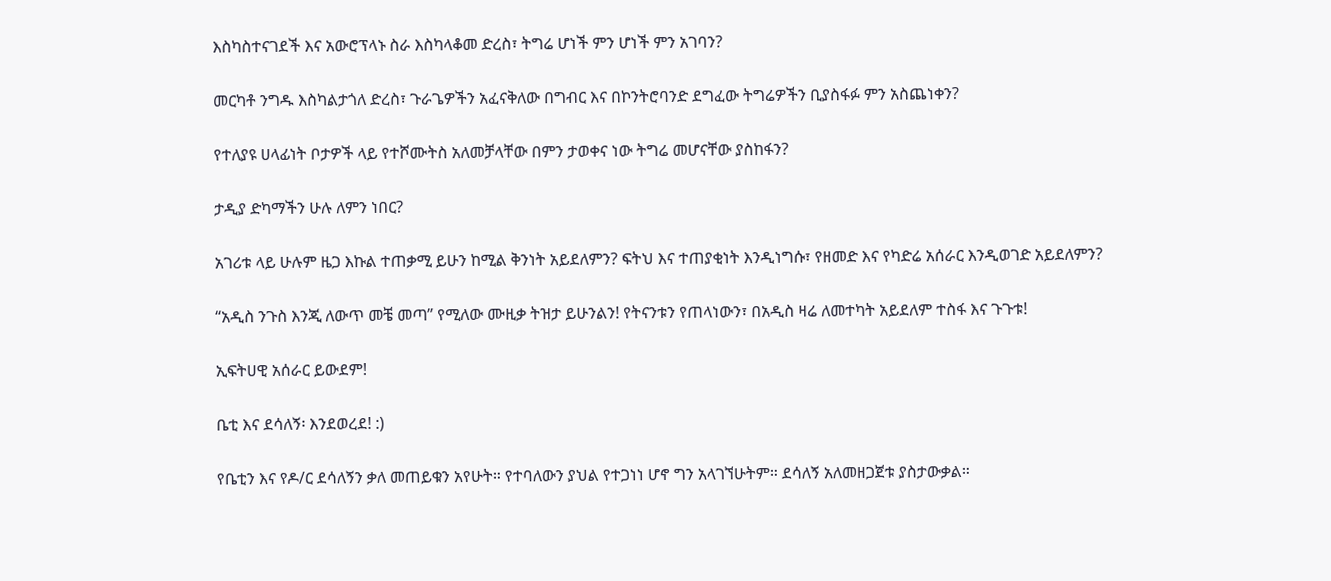እስካስተናገደች እና አውሮፕላኑ ስራ እስካላቆመ ድረስ፣ ትግሬ ሆነች ምን ሆነች ምን አገባን?

መርካቶ ንግዱ እስካልታጎለ ድረስ፣ ጉራጌዎችን አፈናቅለው በግብር እና በኮንትሮባንድ ደግፈው ትግሬዎችን ቢያስፋፉ ምን አስጨነቀን?

የተለያዩ ሀላፊነት ቦታዎች ላይ የተሾሙትስ አለመቻላቸው በምን ታወቀና ነው ትግሬ መሆናቸው ያስከፋን?

ታዲያ ድካማችን ሁሉ ለምን ነበር?

አገሪቱ ላይ ሁሉም ዜጋ እኩል ተጠቃሚ ይሁን ከሚል ቅንነት አይደለምን? ፍትህ እና ተጠያቂነት እንዲነግሱ፣ የዘመድ እና የካድሬ አሰራር እንዲወገድ አይደለምን?

“አዲስ ንጉስ እንጂ ለውጥ መቼ መጣ” የሚለው ሙዚቃ ትዝታ ይሁንልን! የትናንቱን የጠላነውን፣ በአዲስ ዛሬ ለመተካት አይደለም ተስፋ እና ጉጉቱ!

ኢፍትሀዊ አሰራር ይውደም!

ቤቲ እና ደሳለኝ፡ እንደወረደ! :)

የቤቲን እና የዶ/ር ደሳለኝን ቃለ መጠይቁን አየሁት። የተባለውን ያህል የተጋነነ ሆኖ ግን አላገኘሁትም። ደሳለኝ አለመዘጋጀቱ ያስታውቃል።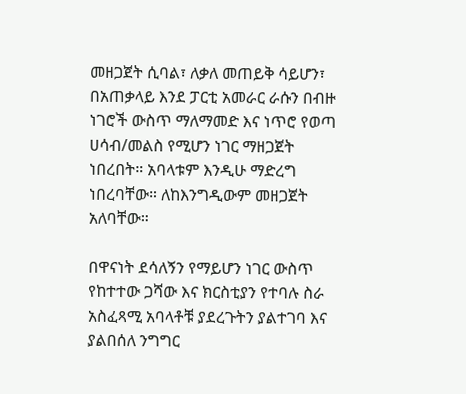መዘጋጀት ሲባል፣ ለቃለ መጠይቅ ሳይሆን፣ በአጠቃላይ እንደ ፓርቲ አመራር ራሱን በብዙ ነገሮች ውስጥ ማለማመድ እና ነጥሮ የወጣ ሀሳብ/መልስ የሚሆን ነገር ማዘጋጀት ነበረበት። አባላቱም እንዲሁ ማድረግ ነበረባቸው። ለከእንግዲውም መዘጋጀት አለባቸው።

በዋናነት ደሳለኝን የማይሆን ነገር ውስጥ የከተተው ጋሻው እና ክርስቲያን የተባሉ ስራ አስፈጻሚ አባላቶቹ ያደረጉትን ያልተገባ እና ያልበሰለ ንግግር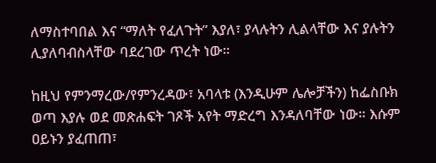ለማስተባበል እና “ማለት የፈለጉት” እያለ፣ ያላሉትን ሊልላቸው እና ያሉትን ሊያለባብስላቸው ባደረገው ጥረት ነው።

ከዚህ የምንማረው/የምንረዳው፣ አባላቱ (እንዲሁም ሌሎቻችን) ከፌስቡክ ወጣ እያሉ ወደ መጽሐፍት ገጾች አየት ማድረግ እንዳለባቸው ነው። እሱም ዐይኑን ያፈጠጠ፣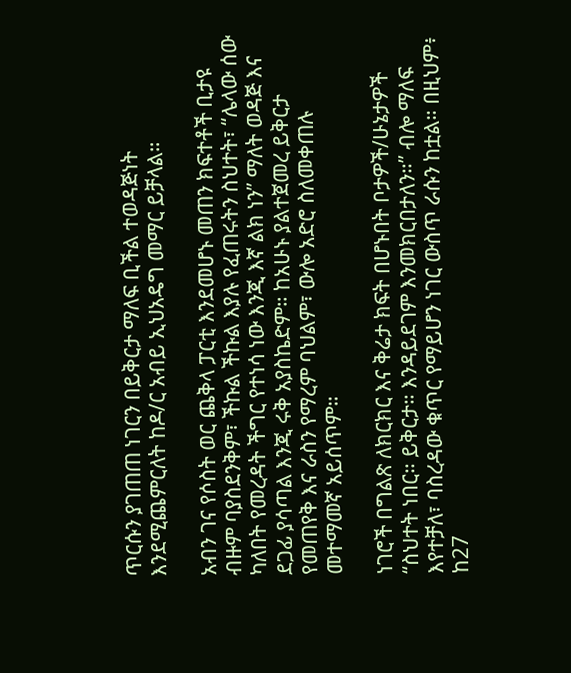ጥርሱን ያገጠጠ ነገርን በይቅርታ ማለፍ ቢችል ተወዳጅነት እንደሚጨምርለት ከዶ/ር አብይ ኢህአዴግ መማር ይቻላል።

አብን ገና የሶስት ወር ጨቅላ ፓርቲ እንደመሆኑ መጠን ክፍተቶች ቢታዩ ብዙም ባያስደንቅም፣ ችኩል ችኩል እያሉ የፈጠሩትን ስህተት፣ “ሌላው ሰው ካለበት የመረዳት ችግር የተነሳ ነው እንጂ እኛ ልክ ነን” ማለት ወዳጅ እና ደጋፊ ያሳጣል እንጂ ሩቅ አያስኬድም። ከአሁኑ ያልተጀመረ ይቅርታ የመጠየቅ እና ራስን የማረም ባህልም፣ ውሎ አድሮ ስለመቀጠሉ መተማመኛ አይሰጥም።

ነገሮች በግልጽ ለክርክር እና ቅሬታ ክፍት በሆኑበት ቦታዎች/ሁኔታዎች “ስህተት ነበር። ይቅርታ። እንዳይደገም እንመክርበታለን።” ብሎ ማለፍ እየተቻለ፣ ባስረዳው ቁጥር የማይሆን ነገር ውስጥ ራሱን ከቷል። በዚህም፥ ከ27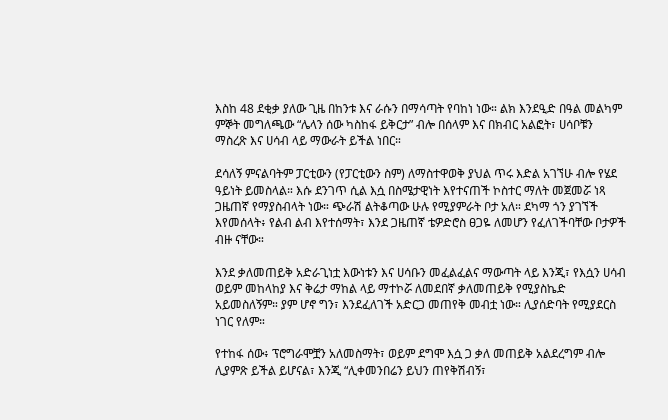እስከ 48 ደቂቃ ያለው ጊዜ በከንቱ እና ራሱን በማሳጣት የባከነ ነው። ልክ እንደዒድ በዓል መልካም ምኞት መግለጫው “ሌላን ሰው ካስከፋ ይቅርታ” ብሎ በሰላም እና በክብር አልፎት፣ ሀሳቦቹን ማስረጽ እና ሀሳብ ላይ ማውራት ይችል ነበር።

ደሳለኝ ምናልባትም ፓርቲውን (የፓርቲውን ስም) ለማስተዋወቅ ያህል ጥሩ እድል አገኘሁ ብሎ የሄደ ዓይነት ይመስላል። እሱ ደንገጥ ሲል እሷ በስሜታዊነት እየተናጠች ኮስተር ማለት መጀመሯ ነጻ ጋዜጠኛ የማያስብላት ነው። ጭራሽ ልትቆጣው ሁሉ የሚያምራት ቦታ አለ። ደካማ ጎን ያገኘች እየመሰላት፥ የልብ ልብ እየተሰማት፣ እንደ ጋዜጠኛ ቴዎድሮስ ፀጋዬ ለመሆን የፈለገችባቸው ቦታዎች ብዙ ናቸው።

እንደ ቃለመጠይቅ አድራጊነቷ እውነቱን እና ሀሳቡን መፈልፈልና ማውጣት ላይ እንጂ፣ የእሷን ሀሳብ ወይም መከላከያ እና ቅሬታ ማከል ላይ ማተኮሯ ለመደበኛ ቃለመጠይቅ የሚያስኬድ አይመስለኝም። ያም ሆኖ ግን፣ እንደፈለገች አድርጋ መጠየቅ መብቷ ነው። ሊያሰድባት የሚያደርስ ነገር የለም።

የተከፋ ሰው፥ ፕሮግራሞቿን አለመስማት፣ ወይም ደግሞ እሷ ጋ ቃለ መጠይቅ አልደረግም ብሎ ሊያምጽ ይችል ይሆናል፣ እንጂ “ሊቀመንበሬን ይህን ጠየቅሽብኝ፣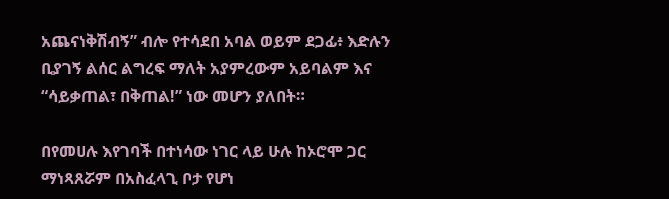አጨናነቅሽብኝ” ብሎ የተሳደበ አባል ወይም ደጋፊ፥ እድሉን ቢያገኝ ልሰር ልግረፍ ማለት አያምረውም አይባልም እና “ሳይቃጠል፣ በቅጠል!” ነው መሆን ያለበት።

በየመሀሉ እየገባች በተነሳው ነገር ላይ ሁሉ ከኦሮሞ ጋር ማነጻጸሯም በአስፈላጊ ቦታ የሆነ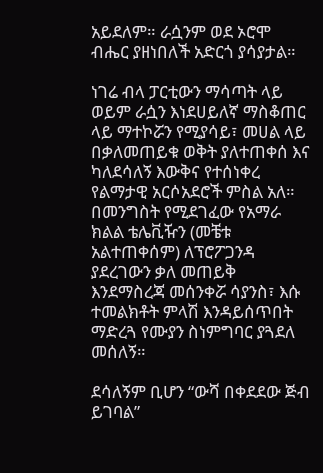አይደለም። ራሷንም ወደ ኦሮሞ ብሔር ያዘነበለች አድርጎ ያሳያታል።

ነገሬ ብላ ፓርቲውን ማሳጣት ላይ ወይም ራሷን እነደሀይለኛ ማስቆጠር ላይ ማተኮሯን የሚያሳይ፣ መሀል ላይ በቃለመጠይቁ ወቅት ያለተጠቀሰ እና ካለደሳለኝ እውቅና የተሰነቀረ የልማታዊ አርሶአደሮች ምስል አለ። በመንግስት የሚደገፈው የአማራ ክልል ቴሌቪዥን (መቼቱ አልተጠቀሰም) ለፕሮፖጋንዳ ያደረገውን ቃለ መጠይቅ እንደማስረጃ መሰንቀሯ ሳያንስ፣ እሱ ተመልክቶት ምላሽ እንዳይሰጥበት ማድረጓ የሙያን ስነምግባር ያጓደለ መሰለኝ።

ደሳለኝም ቢሆን “ውሻ በቀደደው ጅብ ይገባል”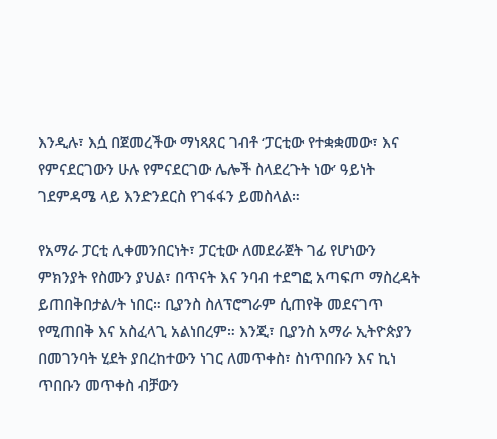እንዲሉ፣ እሷ በጀመረችው ማነጻጸር ገብቶ ‘ፓርቲው የተቋቋመው፣ እና የምናደርገውን ሁሉ የምናደርገው ሌሎች ስላደረጉት ነው’ ዓይነት ገደምዳሜ ላይ እንድንደርስ የገፋፋን ይመስላል።

የአማራ ፓርቲ ሊቀመንበርነት፣ ፓርቲው ለመደራጀት ገፊ የሆነውን ምክንያት የስሙን ያህል፣ በጥናት እና ንባብ ተደግፎ አጣፍጦ ማስረዳት ይጠበቅበታል/ት ነበር። ቢያንስ ስለፕሮግራም ሲጠየቅ መደናገጥ የሚጠበቅ እና አስፈላጊ አልነበረም። እንጂ፣ ቢያንስ አማራ ኢትዮጵያን በመገንባት ሂደት ያበረከተውን ነገር ለመጥቀስ፣ ስነጥበቡን እና ኪነ ጥበቡን መጥቀስ ብቻውን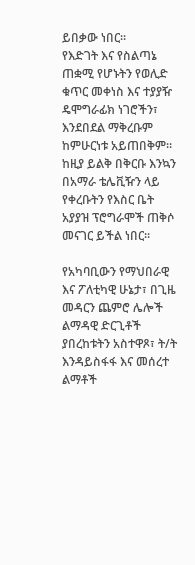ይበቃው ነበር።
የእድገት እና የስልጣኔ ጠቋሚ የሆኑትን የወሊድ ቁጥር መቀነስ እና ተያያዥ ዴሞግራፊክ ነገሮችን፣ እንደበደል ማቅረቡም ከምሁርነቱ አይጠበቅም። ከዚያ ይልቅ በቅርቡ እንኳን በአማራ ቴሌቪዥን ላይ የቀረቡትን የእስር ቤት አያያዝ ፕሮግራሞች ጠቅሶ መናገር ይችል ነበር።

የአካባቢውን የማህበራዊ እና ፖለቲካዊ ሁኔታ፣ በጊዜ መዳርን ጨምሮ ሌሎች ልማዳዊ ድርጊቶች ያበረከቱትን አስተዋጾ፣ ት/ት እንዳይስፋፋ እና መሰረተ ልማቶች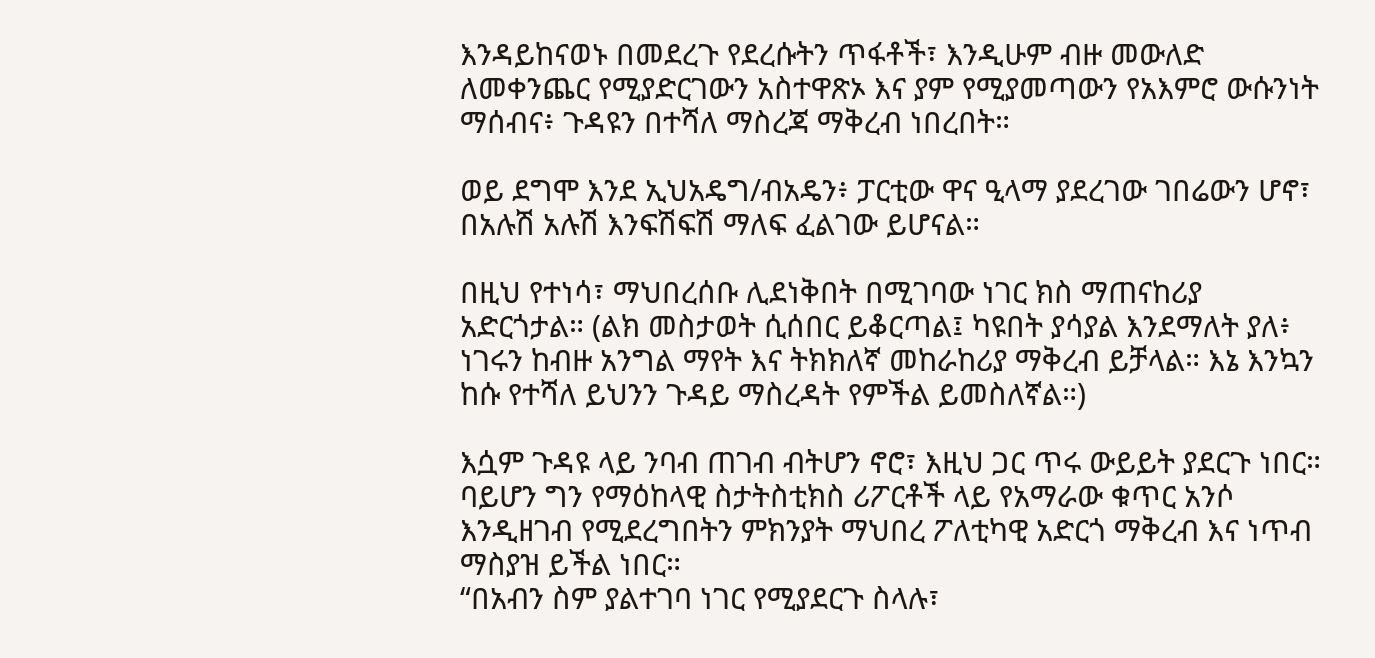እንዳይከናወኑ በመደረጉ የደረሱትን ጥፋቶች፣ እንዲሁም ብዙ መውለድ ለመቀንጨር የሚያድርገውን አስተዋጽኦ እና ያም የሚያመጣውን የአእምሮ ውሱንነት ማሰብና፥ ጉዳዩን በተሻለ ማስረጃ ማቅረብ ነበረበት።

ወይ ደግሞ እንደ ኢህአዴግ/ብአዴን፥ ፓርቲው ዋና ዒላማ ያደረገው ገበሬውን ሆኖ፣ በአሉሽ አሉሽ እንፍሽፍሽ ማለፍ ፈልገው ይሆናል።

በዚህ የተነሳ፣ ማህበረሰቡ ሊደነቅበት በሚገባው ነገር ክስ ማጠናከሪያ አድርጎታል። (ልክ መስታወት ሲሰበር ይቆርጣል፤ ካዩበት ያሳያል እንደማለት ያለ፥ ነገሩን ከብዙ አንግል ማየት እና ትክክለኛ መከራከሪያ ማቅረብ ይቻላል። እኔ እንኳን ከሱ የተሻለ ይህንን ጉዳይ ማስረዳት የምችል ይመስለኛል።)

እሷም ጉዳዩ ላይ ንባብ ጠገብ ብትሆን ኖሮ፣ እዚህ ጋር ጥሩ ውይይት ያደርጉ ነበር። ባይሆን ግን የማዕከላዊ ስታትስቲክስ ሪፖርቶች ላይ የአማራው ቁጥር አንሶ እንዲዘገብ የሚደረግበትን ምክንያት ማህበረ ፖለቲካዊ አድርጎ ማቅረብ እና ነጥብ ማስያዝ ይችል ነበር።
“በአብን ስም ያልተገባ ነገር የሚያደርጉ ስላሉ፣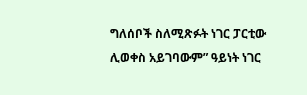ግለሰቦች ስለሚጽፉት ነገር ፓርቲው ሊወቀስ አይገባውም” ዓይነት ነገር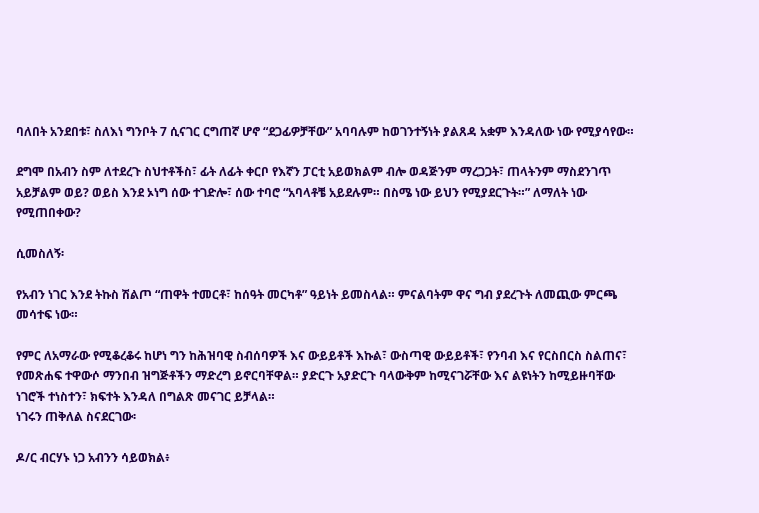ባለበት አንደበቱ፣ ስለእነ ግንቦት 7 ሲናገር ርግጠኛ ሆኖ “ደጋፊዎቻቸው” አባባሉም ከወገንተኝነት ያልጸዳ አቋም እንዳለው ነው የሚያሳየው።

ደግሞ በአብን ስም ለተደረጉ ስህተቶችስ፣ ፊት ለፊት ቀርቦ የእኛን ፓርቲ አይወክልም ብሎ ወዳጅንም ማረጋጋት፣ ጠላትንም ማስደንገጥ አይቻልም ወይ? ወይስ እንደ ኦነግ ሰው ተገድሎ፣ ሰው ተባሮ “አባላቶቼ አይደሉም። በስሜ ነው ይህን የሚያደርጉት።” ለማለት ነው የሚጠበቀው?

ሲመስለኝ፡

የአብን ነገር እንደ ትኩስ ሽልጦ “ጠዋት ተመርቶ፣ ከሰዓት መርካቶ” ዓይነት ይመስላል። ምናልባትም ዋና ግብ ያደረጉት ለመጪው ምርጫ መሳተፍ ነው።

የምር ለአማራው የሚቆረቆሩ ከሆነ ግን ከሕዝባዊ ስብሰባዎች እና ውይይቶች እኩል፣ ውስጣዊ ውይይቶች፣ የንባብ እና የርስበርስ ስልጠና፣ የመጽሐፍ ተዋውሶ ማንበብ ዝግጅቶችን ማድረግ ይኖርባቸዋል። ያድርጉ አያድርጉ ባላውቅም ከሚናገሯቸው እና ልዩነትን ከሚይዙባቸው ነገሮች ተነስተን፣ ክፍተት እንዳለ በግልጽ መናገር ይቻላል።
ነገሩን ጠቅለል ስናደርገው፡

ዶ/ር ብርሃኑ ነጋ አብንን ሳይወክል፥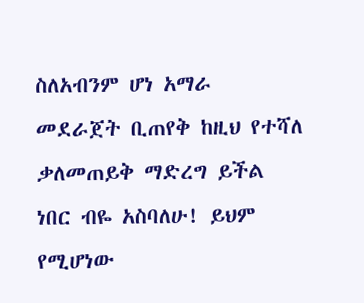ስለአብንም ሆነ አማራ መደራጀት ቢጠየቅ ከዚህ የተሻለ ቃለመጠይቅ ማድረግ ይችል ነበር ብዬ አስባለሁ! ይህም የሚሆነው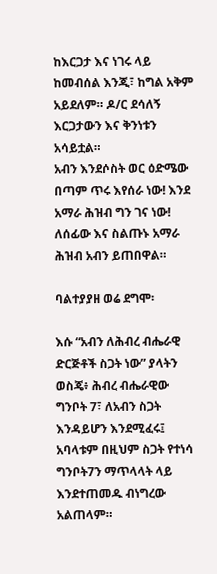ከእርጋታ እና ነገሩ ላይ ከመብሰል እንጂ፣ ከግል አቅም አይደለም። ዶ/ር ደሳለኝ እርጋታውን እና ቅንነቱን አሳይቷል።
አብን እንደሶስት ወር ዕድሜው በጣም ጥሩ እየሰራ ነው! እንደ አማራ ሕዝብ ግን ገና ነው! ለሰፊው እና ስልጡኑ አማራ ሕዝብ አብን ይጠበዋል።

ባልተያያዘ ወሬ ደግሞ፡

እሱ “አብን ለሕብረ ብሔራዊ ድርጅቶች ስጋት ነው” ያላትን ወስጄ፥ ሕብረ ብሔራዊው ግንቦት 7፣ ለአብን ስጋት እንዳይሆን እንደሚፈሩ፤ አባላቱም በዚህም ስጋት የተነሳ ግንቦት7ን ማጥላላት ላይ እንደተጠመዱ ብነግረው አልጠላም።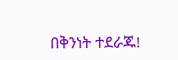በቅንነት ተደራጁ!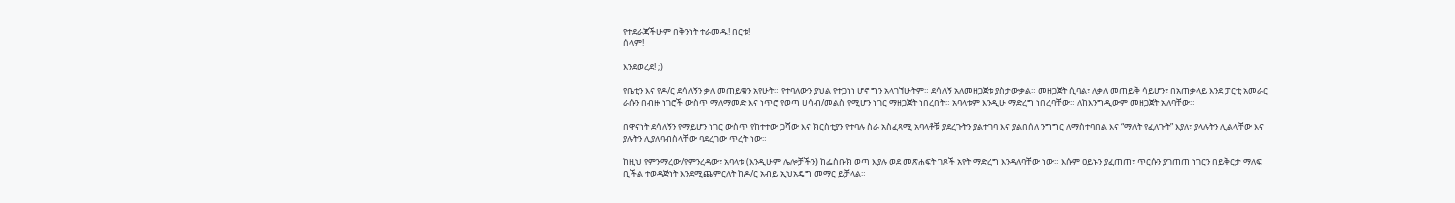የተደራጃችሁም በቅንነት ተራመዱ! በርቱ!
ሰላም!

እንደወረደ! ;)

የቤቲን እና የዶ/ር ደሳለኝን ቃለ መጠይቁን አየሁት። የተባለውን ያህል የተጋነነ ሆኖ ግን አላገኘሁትም። ደሳለኝ አለመዘጋጀቱ ያስታውቃል። መዘጋጀት ሲባል፣ ለቃለ መጠይቅ ሳይሆን፣ በአጠቃላይ እንደ ፓርቲ አመራር ራሱን በብዙ ነገሮች ውስጥ ማለማመድ እና ነጥሮ የወጣ ሀሳብ/መልስ የሚሆን ነገር ማዘጋጀት ነበረበት። አባላቱም እንዲሁ ማድረግ ነበረባቸው። ለከእንግዲውም መዘጋጀት አለባቸው።

በዋናነት ደሳለኝን የማይሆን ነገር ውስጥ የከተተው ጋሻው እና ክርስቲያን የተባሉ ስራ አስፈጻሚ አባላቶቹ ያደረጉትን ያልተገባ እና ያልበሰለ ንግግር ለማስተባበል እና “ማለት የፈለጉት” እያለ፣ ያላሉትን ሊልላቸው እና ያሉትን ሊያለባብስላቸው ባደረገው ጥረት ነው።

ከዚህ የምንማረው/የምንረዳው፣ አባላቱ (እንዲሁም ሌሎቻችን) ከፌስቡክ ወጣ እያሉ ወደ መጽሐፍት ገጾች አየት ማድረግ እንዳለባቸው ነው። እሱም ዐይኑን ያፈጠጠ፣ ጥርሱን ያገጠጠ ነገርን በይቅርታ ማለፍ ቢችል ተወዳጅነት እንደሚጨምርለት ከዶ/ር አብይ ኢህአዴግ መማር ይቻላል።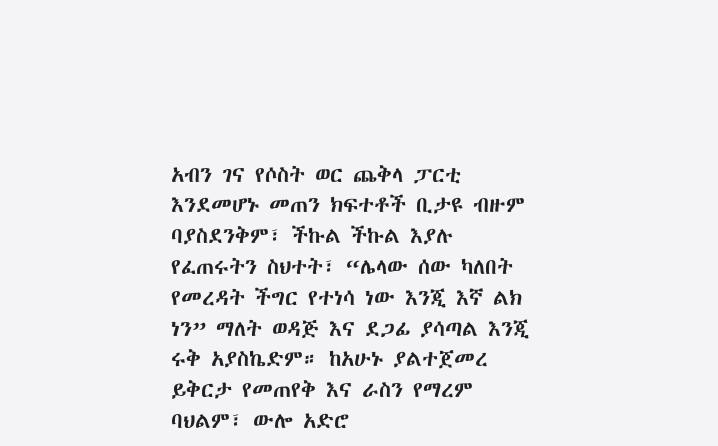አብን ገና የሶስት ወር ጨቅላ ፓርቲ እንደመሆኑ መጠን ክፍተቶች ቢታዩ ብዙም ባያስደንቅም፣ ችኩል ችኩል እያሉ የፈጠሩትን ስህተት፣ “ሌላው ሰው ካለበት የመረዳት ችግር የተነሳ ነው እንጂ እኛ ልክ ነን” ማለት ወዳጅ እና ደጋፊ ያሳጣል እንጂ ሩቅ አያስኬድም። ከአሁኑ ያልተጀመረ ይቅርታ የመጠየቅ እና ራስን የማረም ባህልም፣ ውሎ አድሮ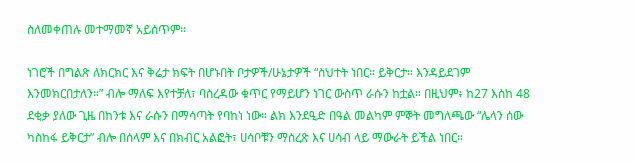ስለመቀጠሉ መተማመኛ አይሰጥም።

ነገሮች በግልጽ ለክርክር እና ቅሬታ ክፍት በሆኑበት ቦታዎች/ሁኔታዎች “ስህተት ነበር። ይቅርታ። እንዳይደገም እንመክርበታለን።” ብሎ ማለፍ እየተቻለ፣ ባስረዳው ቁጥር የማይሆን ነገር ውስጥ ራሱን ከቷል። በዚህም፥ ከ27 እስከ 48 ደቂቃ ያለው ጊዜ በከንቱ እና ራሱን በማሳጣት የባከነ ነው። ልክ እንደዒድ በዓል መልካም ምኞት መግለጫው “ሌላን ሰው ካስከፋ ይቅርታ” ብሎ በሰላም እና በክብር አልፎት፣ ሀሳቦቹን ማስረጽ እና ሀሳብ ላይ ማውራት ይችል ነበር።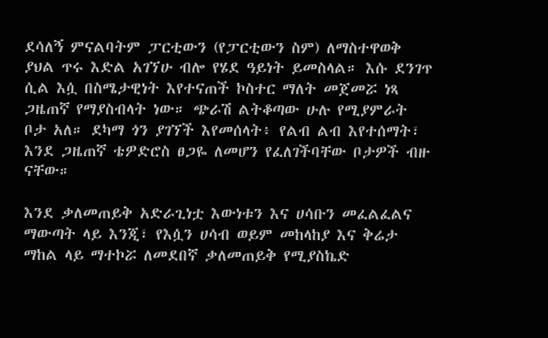ደሳለኝ ምናልባትም ፓርቲውን (የፓርቲውን ስም) ለማስተዋወቅ ያህል ጥሩ እድል አገኘሁ ብሎ የሄደ ዓይነት ይመስላል። እሱ ደንገጥ ሲል እሷ በስሜታዊነት እየተናጠች ኮስተር ማለት መጀመሯ ነጻ ጋዜጠኛ የማያስብላት ነው። ጭራሽ ልትቆጣው ሁሉ የሚያምራት ቦታ አለ። ደካማ ጎን ያገኘች እየመሰላት፥ የልብ ልብ እየተሰማት፣ እንደ ጋዜጠኛ ቴዎድሮስ ፀጋዬ ለመሆን የፈለገችባቸው ቦታዎች ብዙ ናቸው።

እንደ ቃለመጠይቅ አድራጊነቷ እውነቱን እና ሀሳቡን መፈልፈልና ማውጣት ላይ እንጂ፣ የእሷን ሀሳብ ወይም መከላከያ እና ቅሬታ ማከል ላይ ማተኮሯ ለመደበኛ ቃለመጠይቅ የሚያስኬድ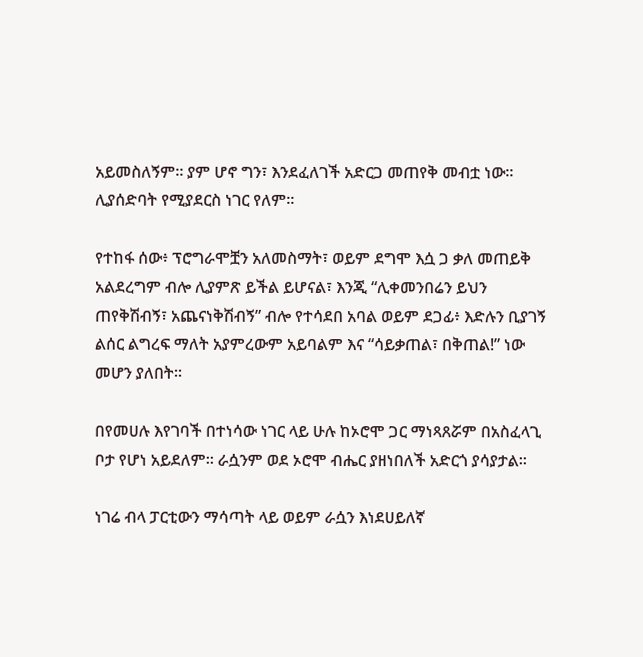አይመስለኝም። ያም ሆኖ ግን፣ እንደፈለገች አድርጋ መጠየቅ መብቷ ነው። ሊያሰድባት የሚያደርስ ነገር የለም።

የተከፋ ሰው፥ ፕሮግራሞቿን አለመስማት፣ ወይም ደግሞ እሷ ጋ ቃለ መጠይቅ አልደረግም ብሎ ሊያምጽ ይችል ይሆናል፣ እንጂ “ሊቀመንበሬን ይህን ጠየቅሽብኝ፣ አጨናነቅሽብኝ” ብሎ የተሳደበ አባል ወይም ደጋፊ፥ እድሉን ቢያገኝ ልሰር ልግረፍ ማለት አያምረውም አይባልም እና “ሳይቃጠል፣ በቅጠል!” ነው መሆን ያለበት።

በየመሀሉ እየገባች በተነሳው ነገር ላይ ሁሉ ከኦሮሞ ጋር ማነጻጸሯም በአስፈላጊ ቦታ የሆነ አይደለም። ራሷንም ወደ ኦሮሞ ብሔር ያዘነበለች አድርጎ ያሳያታል።

ነገሬ ብላ ፓርቲውን ማሳጣት ላይ ወይም ራሷን እነደሀይለኛ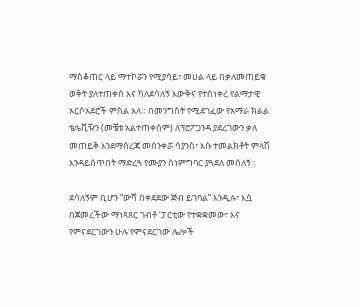ማስቆጠር ላይ ማተኮሯን የሚያሳይ፣ መሀል ላይ በቃለመጠይቁ ወቅት ያለተጠቀሰ እና ካለደሳለኝ እውቅና የተሰነቀረ የልማታዊ አርሶአደሮች ምስል አለ። በመንግስት የሚደገፈው የአማራ ክልል ቴሌቪዥን (መቼቱ አልተጠቀሰም) ለፕሮፖጋንዳ ያደረገውን ቃለ መጠይቅ እንደማስረጃ መሰንቀሯ ሳያንስ፣ እሱ ተመልክቶት ምላሽ እንዳይሰጥበት ማድረጓ የሙያን ስነምግባር ያጓደለ መሰለኝ።

ደሳለኝም ቢሆን “ውሻ በቀደደው ጅብ ይገባል” እንዲሉ፣ እሷ በጀመረችው ማነጻጸር ገብቶ ‘ፓርቲው የተቋቋመው፣ እና የምናደርገውን ሁሉ የምናደርገው ሌሎች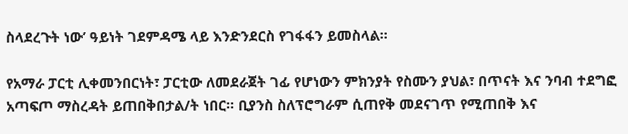ስላደረጉት ነው’ ዓይነት ገደምዳሜ ላይ እንድንደርስ የገፋፋን ይመስላል።

የአማራ ፓርቲ ሊቀመንበርነት፣ ፓርቲው ለመደራጀት ገፊ የሆነውን ምክንያት የስሙን ያህል፣ በጥናት እና ንባብ ተደግፎ አጣፍጦ ማስረዳት ይጠበቅበታል/ት ነበር። ቢያንስ ስለፕሮግራም ሲጠየቅ መደናገጥ የሚጠበቅ እና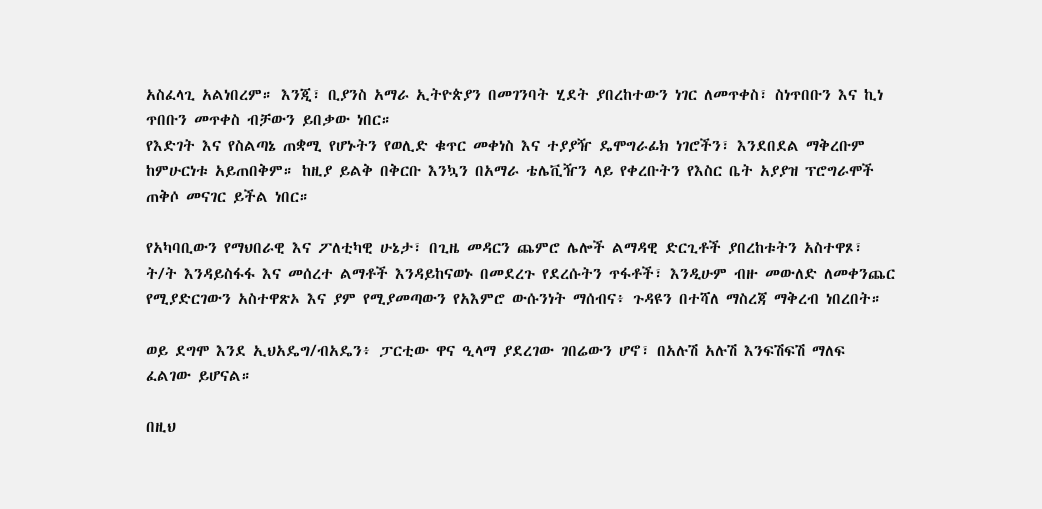አስፈላጊ አልነበረም። እንጂ፣ ቢያንስ አማራ ኢትዮጵያን በመገንባት ሂደት ያበረከተውን ነገር ለመጥቀስ፣ ስነጥበቡን እና ኪነ ጥበቡን መጥቀስ ብቻውን ይበቃው ነበር።
የእድገት እና የስልጣኔ ጠቋሚ የሆኑትን የወሊድ ቁጥር መቀነስ እና ተያያዥ ዴሞግራፊክ ነገሮችን፣ እንደበደል ማቅረቡም ከምሁርነቱ አይጠበቅም። ከዚያ ይልቅ በቅርቡ እንኳን በአማራ ቴሌቪዥን ላይ የቀረቡትን የእስር ቤት አያያዝ ፕሮግራሞች ጠቅሶ መናገር ይችል ነበር።

የአካባቢውን የማህበራዊ እና ፖለቲካዊ ሁኔታ፣ በጊዜ መዳርን ጨምሮ ሌሎች ልማዳዊ ድርጊቶች ያበረከቱትን አስተዋጾ፣ ት/ት እንዳይስፋፋ እና መሰረተ ልማቶች እንዳይከናወኑ በመደረጉ የደረሱትን ጥፋቶች፣ እንዲሁም ብዙ መውለድ ለመቀንጨር የሚያድርገውን አስተዋጽኦ እና ያም የሚያመጣውን የአእምሮ ውሱንነት ማሰብና፥ ጉዳዩን በተሻለ ማስረጃ ማቅረብ ነበረበት።

ወይ ደግሞ እንደ ኢህአዴግ/ብአዴን፥ ፓርቲው ዋና ዒላማ ያደረገው ገበሬውን ሆኖ፣ በአሉሽ አሉሽ እንፍሽፍሽ ማለፍ ፈልገው ይሆናል።

በዚህ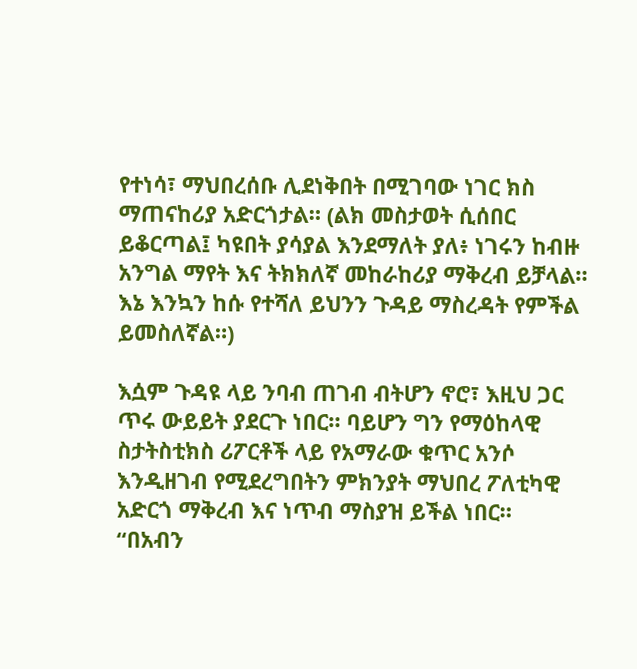የተነሳ፣ ማህበረሰቡ ሊደነቅበት በሚገባው ነገር ክስ ማጠናከሪያ አድርጎታል። (ልክ መስታወት ሲሰበር ይቆርጣል፤ ካዩበት ያሳያል እንደማለት ያለ፥ ነገሩን ከብዙ አንግል ማየት እና ትክክለኛ መከራከሪያ ማቅረብ ይቻላል። እኔ እንኳን ከሱ የተሻለ ይህንን ጉዳይ ማስረዳት የምችል ይመስለኛል።)

እሷም ጉዳዩ ላይ ንባብ ጠገብ ብትሆን ኖሮ፣ እዚህ ጋር ጥሩ ውይይት ያደርጉ ነበር። ባይሆን ግን የማዕከላዊ ስታትስቲክስ ሪፖርቶች ላይ የአማራው ቁጥር አንሶ እንዲዘገብ የሚደረግበትን ምክንያት ማህበረ ፖለቲካዊ አድርጎ ማቅረብ እና ነጥብ ማስያዝ ይችል ነበር።
“በአብን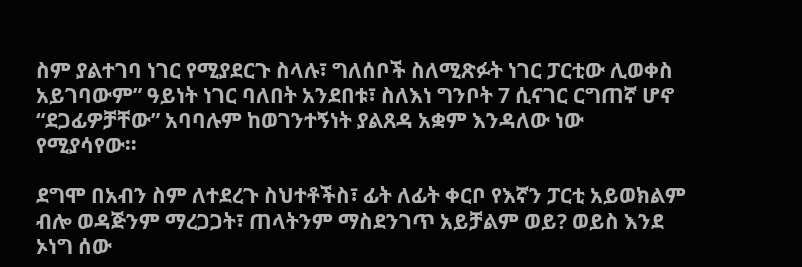ስም ያልተገባ ነገር የሚያደርጉ ስላሉ፣ ግለሰቦች ስለሚጽፉት ነገር ፓርቲው ሊወቀስ አይገባውም” ዓይነት ነገር ባለበት አንደበቱ፣ ስለእነ ግንቦት 7 ሲናገር ርግጠኛ ሆኖ “ደጋፊዎቻቸው” አባባሉም ከወገንተኝነት ያልጸዳ አቋም እንዳለው ነው የሚያሳየው።

ደግሞ በአብን ስም ለተደረጉ ስህተቶችስ፣ ፊት ለፊት ቀርቦ የእኛን ፓርቲ አይወክልም ብሎ ወዳጅንም ማረጋጋት፣ ጠላትንም ማስደንገጥ አይቻልም ወይ? ወይስ እንደ ኦነግ ሰው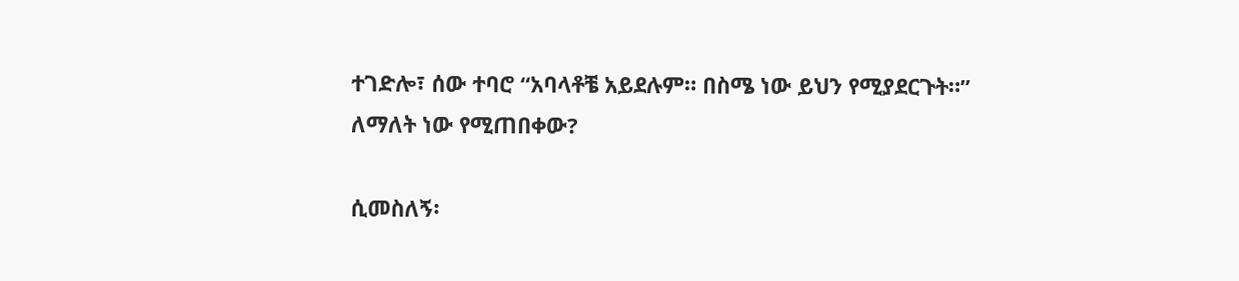ተገድሎ፣ ሰው ተባሮ “አባላቶቼ አይደሉም። በስሜ ነው ይህን የሚያደርጉት።” ለማለት ነው የሚጠበቀው?

ሲመስለኝ፡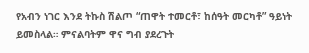የአብን ነገር እንደ ትኩስ ሽልጦ “ጠዋት ተመርቶ፣ ከሰዓት መርካቶ” ዓይነት ይመስላል። ምናልባትም ዋና ግብ ያደረጉት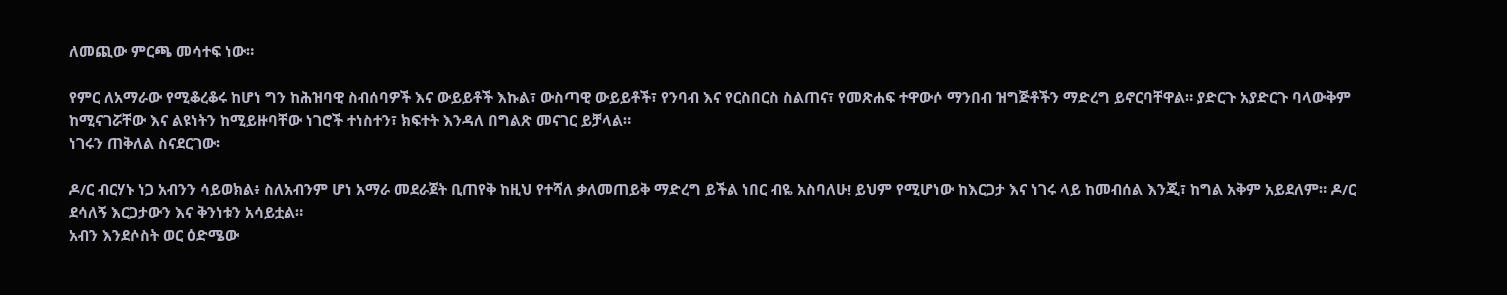ለመጪው ምርጫ መሳተፍ ነው።

የምር ለአማራው የሚቆረቆሩ ከሆነ ግን ከሕዝባዊ ስብሰባዎች እና ውይይቶች እኩል፣ ውስጣዊ ውይይቶች፣ የንባብ እና የርስበርስ ስልጠና፣ የመጽሐፍ ተዋውሶ ማንበብ ዝግጅቶችን ማድረግ ይኖርባቸዋል። ያድርጉ አያድርጉ ባላውቅም ከሚናገሯቸው እና ልዩነትን ከሚይዙባቸው ነገሮች ተነስተን፣ ክፍተት እንዳለ በግልጽ መናገር ይቻላል።
ነገሩን ጠቅለል ስናደርገው፡

ዶ/ር ብርሃኑ ነጋ አብንን ሳይወክል፥ ስለአብንም ሆነ አማራ መደራጀት ቢጠየቅ ከዚህ የተሻለ ቃለመጠይቅ ማድረግ ይችል ነበር ብዬ አስባለሁ! ይህም የሚሆነው ከእርጋታ እና ነገሩ ላይ ከመብሰል እንጂ፣ ከግል አቅም አይደለም። ዶ/ር ደሳለኝ እርጋታውን እና ቅንነቱን አሳይቷል።
አብን እንደሶስት ወር ዕድሜው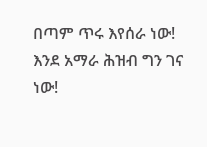በጣም ጥሩ እየሰራ ነው! እንደ አማራ ሕዝብ ግን ገና ነው!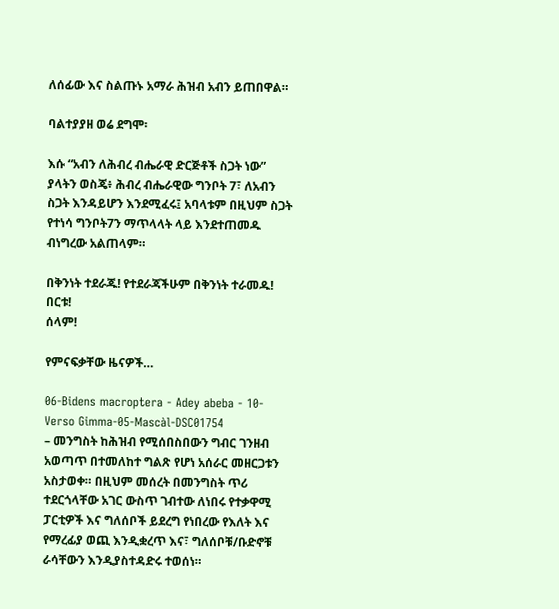ለሰፊው እና ስልጡኑ አማራ ሕዝብ አብን ይጠበዋል።

ባልተያያዘ ወሬ ደግሞ፡

እሱ “አብን ለሕብረ ብሔራዊ ድርጅቶች ስጋት ነው” ያላትን ወስጄ፥ ሕብረ ብሔራዊው ግንቦት 7፣ ለአብን ስጋት እንዳይሆን እንደሚፈሩ፤ አባላቱም በዚህም ስጋት የተነሳ ግንቦት7ን ማጥላላት ላይ እንደተጠመዱ ብነግረው አልጠላም።

በቅንነት ተደራጁ! የተደራጃችሁም በቅንነት ተራመዱ! በርቱ!
ሰላም!

የምናፍቃቸው ዜናዎች…

06-Bidens macroptera - Adey abeba - 10-Verso Gimma-05-Mascàl-DSC01754
– መንግስት ከሕዝብ የሚሰበስበውን ግብር ገንዘብ አወጣጥ በተመለከተ ግልጽ የሆነ አሰራር መዘርጋቱን አስታወቀ። በዚህም መሰረት በመንግስት ጥሪ ተደርጎላቸው አገር ውስጥ ገብተው ለነበሩ የተቃዋሚ ፓርቲዎች እና ግለሰቦች ይደረግ የነበረው የእለት እና የማረፊያ ወጪ እንዲቋረጥ እና፣ ግለሰቦቹ/ቡድኖቹ ራሳቸውን እንዲያስተዳድሩ ተወሰነ።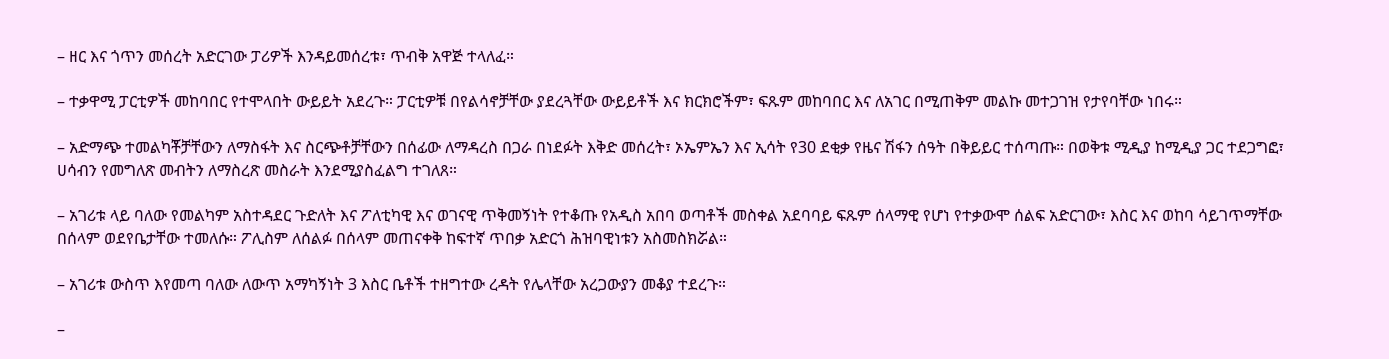– ዘር እና ጎጥን መሰረት አድርገው ፓሪዎች እንዳይመሰረቱ፣ ጥብቅ አዋጅ ተላለፈ።

– ተቃዋሚ ፓርቲዎች መከባበር የተሞላበት ውይይት አደረጉ። ፓርቲዎቹ በየልሳኖቻቸው ያደረጓቸው ውይይቶች እና ክርክሮችም፣ ፍጹም መከባበር እና ለአገር በሚጠቅም መልኩ መተጋገዝ የታየባቸው ነበሩ።

– አድማጭ ተመልካቾቻቸውን ለማስፋት እና ስርጭቶቻቸውን በሰፊው ለማዳረስ በጋራ በነደፉት እቅድ መሰረት፣ ኦኤምኤን እና ኢሳት የ30 ደቂቃ የዜና ሽፋን ሰዓት በቅይይር ተሰጣጡ። በወቅቱ ሚዲያ ከሚዲያ ጋር ተደጋግፎ፣ ሀሳብን የመግለጽ መብትን ለማስረጽ መስራት እንደሚያስፈልግ ተገለጸ።

– አገሪቱ ላይ ባለው የመልካም አስተዳደር ጉድለት እና ፖለቲካዊ እና ወገናዊ ጥቅመኝነት የተቆጡ የአዲስ አበባ ወጣቶች መስቀል አደባባይ ፍጹም ሰላማዊ የሆነ የተቃውሞ ሰልፍ አድርገው፣ እስር እና ወከባ ሳይገጥማቸው በሰላም ወደየቤታቸው ተመለሱ። ፖሊስም ለሰልፉ በሰላም መጠናቀቅ ከፍተኛ ጥበቃ አድርጎ ሕዝባዊነቱን አስመስክሯል።

– አገሪቱ ውስጥ እየመጣ ባለው ለውጥ አማካኝነት 3 እስር ቤቶች ተዘግተው ረዳት የሌላቸው አረጋውያን መቆያ ተደረጉ።

–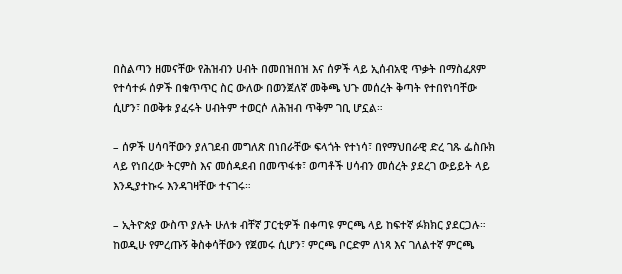በስልጣን ዘመናቸው የሕዝብን ሀብት በመበዝበዝ እና ሰዎች ላይ ኢሰብአዊ ጥቃት በማስፈጸም የተሳተፉ ሰዎች በቁጥጥር ስር ውለው በወንጀለኛ መቅጫ ህጉ መሰረት ቅጣት የተበየነባቸው ሲሆን፣ በወቅቱ ያፈሩት ሀብትም ተወርሶ ለሕዝብ ጥቅም ገቢ ሆኗል።

– ሰዎች ሀሳባቸውን ያለገደብ መግለጽ በነበራቸው ፍላጎት የተነሳ፣ በየማህበራዊ ድረ ገጹ ፌስቡክ ላይ የነበረው ትርምስ እና መሰዳደብ በመጥፋቱ፣ ወጣቶች ሀሳብን መሰረት ያደረገ ውይይት ላይ እንዲያተኩሩ እንዳገዛቸው ተናገሩ።

– ኢትዮጵያ ውስጥ ያሉት ሁለቱ ብቸኛ ፓርቲዎች በቀጣዩ ምርጫ ላይ ከፍተኛ ፉክክር ያደርጋሉ። ከወዲሁ የምረጡኝ ቅስቀሳቸውን የጀመሩ ሲሆን፣ ምርጫ ቦርድም ለነጻ እና ገለልተኛ ምርጫ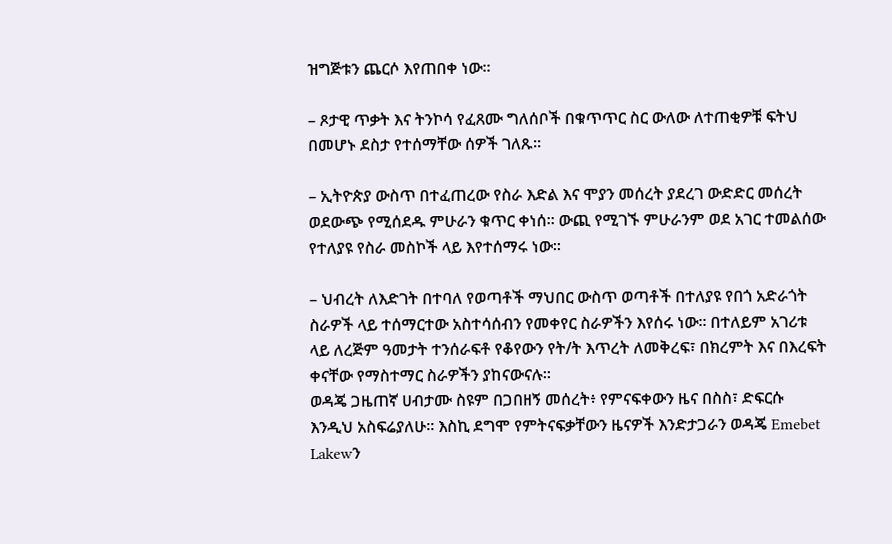ዝግጅቱን ጨርሶ እየጠበቀ ነው።

– ጾታዊ ጥቃት እና ትንኮሳ የፈጸሙ ግለሰቦች በቁጥጥር ስር ውለው ለተጠቂዎቹ ፍትህ በመሆኑ ደስታ የተሰማቸው ሰዎች ገለጹ።

– ኢትዮጵያ ውስጥ በተፈጠረው የስራ እድል እና ሞያን መሰረት ያደረገ ውድድር መሰረት ወደውጭ የሚሰደዱ ምሁራን ቁጥር ቀነሰ። ውጪ የሚገኙ ምሁራንም ወደ አገር ተመልሰው የተለያዩ የስራ መስኮች ላይ እየተሰማሩ ነው።

– ህብረት ለእድገት በተባለ የወጣቶች ማህበር ውስጥ ወጣቶች በተለያዩ የበጎ አድራጎት ስራዎች ላይ ተሰማርተው አስተሳሰብን የመቀየር ስራዎችን እየሰሩ ነው። በተለይም አገሪቱ ላይ ለረጅም ዓመታት ተንሰራፍቶ የቆየውን የት/ት እጥረት ለመቅረፍ፣ በክረምት እና በእረፍት ቀናቸው የማስተማር ስራዎችን ያከናውናሉ።
ወዳጄ ጋዜጠኛ ሀብታሙ ስዩም በጋበዘኝ መሰረት፥ የምናፍቀውን ዜና በስስ፣ ድፍርሱ እንዲህ አስፍሬያለሁ። እስኪ ደግሞ የምትናፍቃቸውን ዜናዎች እንድታጋራን ወዳጄ Emebet Lakewን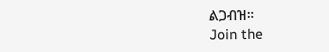ልጋብዝ።
Join the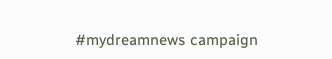#mydreamnews campaign